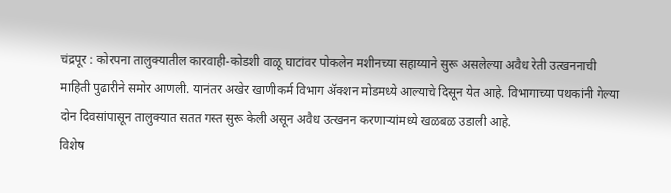चंद्रपूर : कोरपना तालुक्यातील कारवाही-कोडशी वाळू घाटांवर पोकलेन मशीनच्या सहाय्याने सुरू असलेल्या अवैध रेती उत्खननाची माहिती पुढारीने समोर आणली. यानंतर अखेर खाणीकर्म विभाग ॲक्शन मोडमध्ये आल्याचे दिसून येत आहे. विभागाच्या पथकांनी गेल्या दोन दिवसांपासून तालुक्यात सतत गस्त सुरू केली असून अवैध उत्खनन करणाऱ्यांमध्ये खळबळ उडाली आहे.
विशेष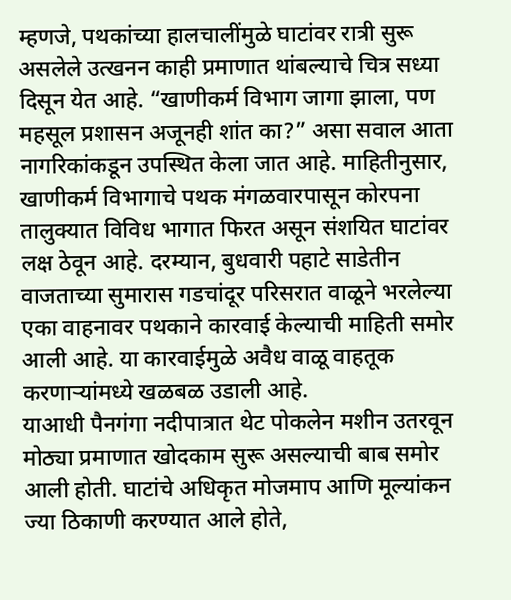म्हणजे, पथकांच्या हालचालींमुळे घाटांवर रात्री सुरू असलेले उत्खनन काही प्रमाणात थांबल्याचे चित्र सध्या दिसून येत आहे. “खाणीकर्म विभाग जागा झाला, पण महसूल प्रशासन अजूनही शांत का?” असा सवाल आता नागरिकांकडून उपस्थित केला जात आहे. माहितीनुसार, खाणीकर्म विभागाचे पथक मंगळवारपासून कोरपना तालुक्यात विविध भागात फिरत असून संशयित घाटांवर लक्ष ठेवून आहे. दरम्यान, बुधवारी पहाटे साडेतीन वाजताच्या सुमारास गडचांदूर परिसरात वाळूने भरलेल्या एका वाहनावर पथकाने कारवाई केल्याची माहिती समोर आली आहे. या कारवाईमुळे अवैध वाळू वाहतूक करणाऱ्यांमध्ये खळबळ उडाली आहे.
याआधी पैनगंगा नदीपात्रात थेट पोकलेन मशीन उतरवून मोठ्या प्रमाणात खोदकाम सुरू असल्याची बाब समोर आली होती. घाटांचे अधिकृत मोजमाप आणि मूल्यांकन ज्या ठिकाणी करण्यात आले होते,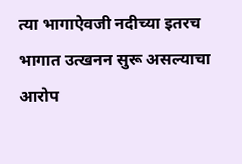त्या भागाऐवजी नदीच्या इतरच भागात उत्खनन सुरू असल्याचा आरोप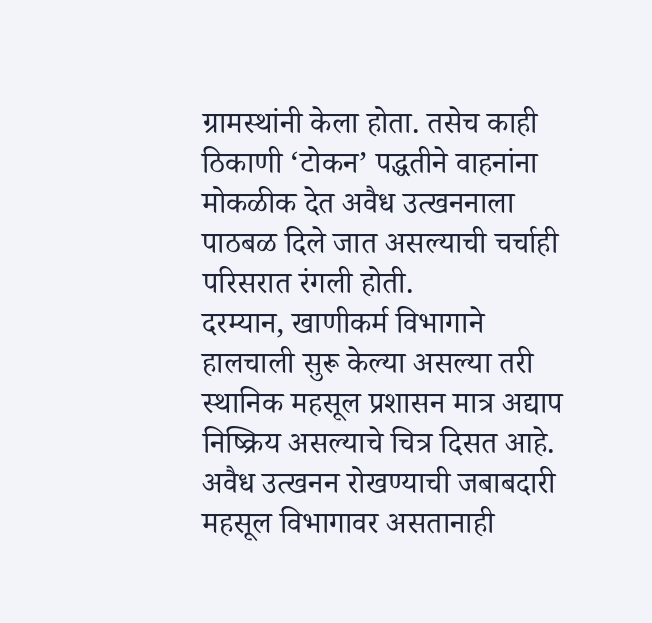ग्रामस्थांनी केला होता. तसेच काही ठिकाणी ‘टोकन’ पद्धतीने वाहनांना मोकळीक देत अवैध उत्खननाला पाठबळ दिले जात असल्याची चर्चाही परिसरात रंगली होती.
दरम्यान, खाणीकर्म विभागाने हालचाली सुरू केल्या असल्या तरी स्थानिक महसूल प्रशासन मात्र अद्याप निष्क्रिय असल्याचे चित्र दिसत आहे. अवैध उत्खनन रोखण्याची जबाबदारी महसूल विभागावर असतानाही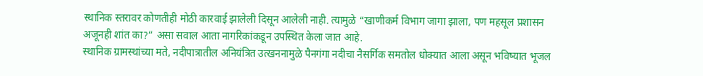स्थानिक स्तरावर कोणतीही मोठी कारवाई झालेली दिसून आलेली नाही. त्यामुळे “खाणीकर्म विभाग जागा झाला, पण महसूल प्रशासन अजूनही शांत का?” असा सवाल आता नागरिकांकडून उपस्थित केला जात आहे.
स्थानिक ग्रामस्थांच्या मते, नदीपात्रातील अनियंत्रित उत्खननामुळे पैनगंगा नदीचा नैसर्गिक समतोल धोक्यात आला असून भविष्यात भूजल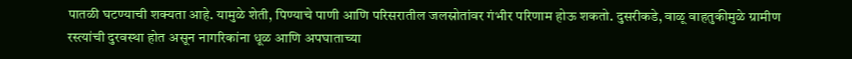पातळी घटण्याची शक्यता आहे. यामुळे शेती, पिण्याचे पाणी आणि परिसरातील जलस्रोतांवर गंभीर परिणाम होऊ शकतो. दुसरीकडे, वाळू वाहतुकीमुळे ग्रामीण रस्त्यांची दुरवस्था होत असून नागरिकांना धूळ आणि अपघाताच्या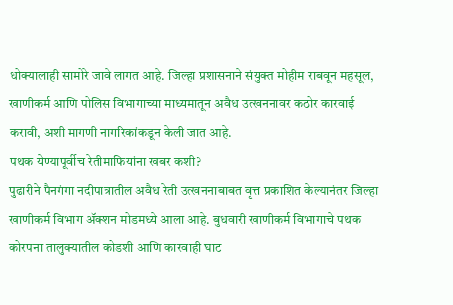धोक्यालाही सामोरे जावे लागत आहे. जिल्हा प्रशासनाने संयुक्त मोहीम राबवून महसूल, खाणीकर्म आणि पोलिस विभागाच्या माध्यमातून अवैध उत्खननावर कठोर कारवाई करावी, अशी मागणी नागरिकांकडून केली जात आहे.
पथक येण्यापूर्वीच रेतीमाफियांना खबर कशी?
पुढारीने पैनगंगा नदीपात्रातील अवैध रेती उत्खननाबाबत वृत्त प्रकाशित केल्यानंतर जिल्हा खाणीकर्म विभाग ॲक्शन मोडमध्ये आला आहे. बुधवारी खाणीकर्म विभागाचे पथक कोरपना तालुक्यातील कोडशी आणि कारवाही घाट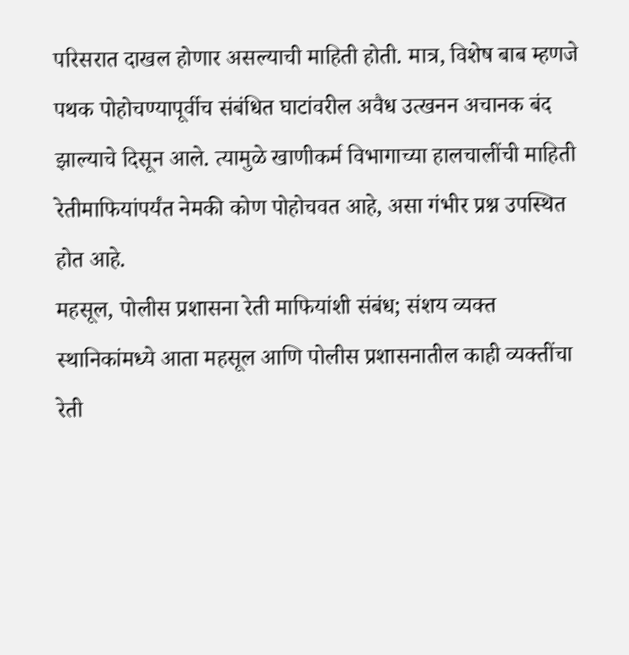परिसरात दाखल होणार असल्याची माहिती होती. मात्र, विशेष बाब म्हणजे पथक पोहोचण्यापूर्वीच संबंधित घाटांवरील अवैध उत्खनन अचानक बंद झाल्याचे दिसून आले. त्यामुळे खाणीकर्म विभागाच्या हालचालींची माहिती रेतीमाफियांपर्यंत नेमकी कोण पोहोचवत आहे, असा गंभीर प्रश्न उपस्थित होत आहे.
महसूल, पोलीस प्रशासना रेती माफियांशी संबंध; संशय व्यक्त
स्थानिकांमध्ये आता महसूल आणि पोलीस प्रशासनातील काही व्यक्तींचा रेती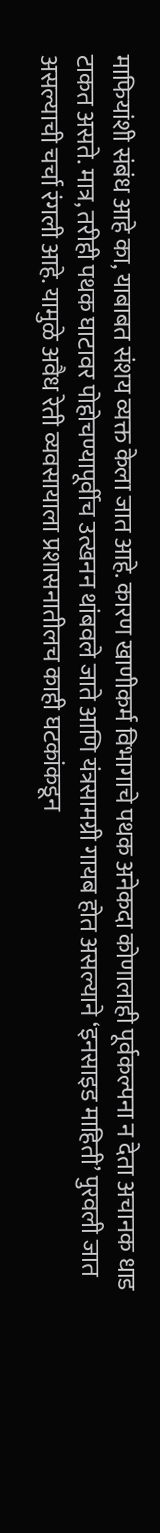माफियांशी संबंध आहे का, याबाबत संशय व्यक्त केला जात आहे. कारण खाणीकर्म विभागाचे पथक अनेकदा कोणालाही पूर्वकल्पना न देता अचानक धाड टाकत असते. मात्र, तरीही पथक घाटावर पोहोचण्यापूर्वीच उत्खनन थांबवले जाते आणि यंत्रसामग्री गायब होत असल्याने ‘इनसाइड माहिती’ पुरवली जात असल्याची चर्चा रंगली आहे. यामुळे अवैध रेती व्यवसायाला प्रशासनातीलच काही घटकांकडून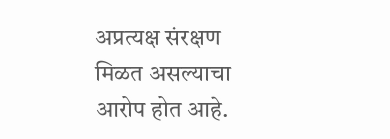अप्रत्यक्ष संरक्षण मिळत असल्याचा आरोप होत आहे.